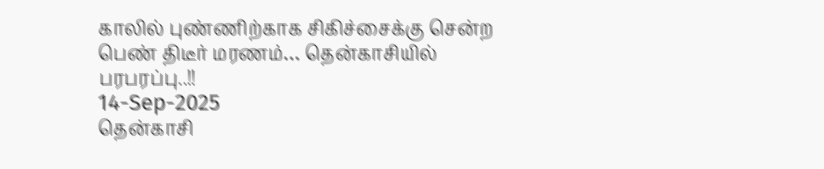காலில் புண்ணிற்காக சிகிச்சைக்கு சென்ற பெண் திடீர் மரணம்… தென்காசியில் பரபரப்பு..!!
14-Sep-2025
தென்காசி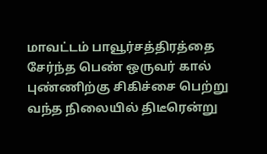மாவட்டம் பாவூர்சத்திரத்தை சேர்ந்த பெண் ஒருவர் கால் புண்ணிற்கு சிகிச்சை பெற்று வந்த நிலையில் திடீரென்று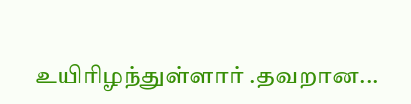உயிரிழந்துள்ளார் .தவறான...